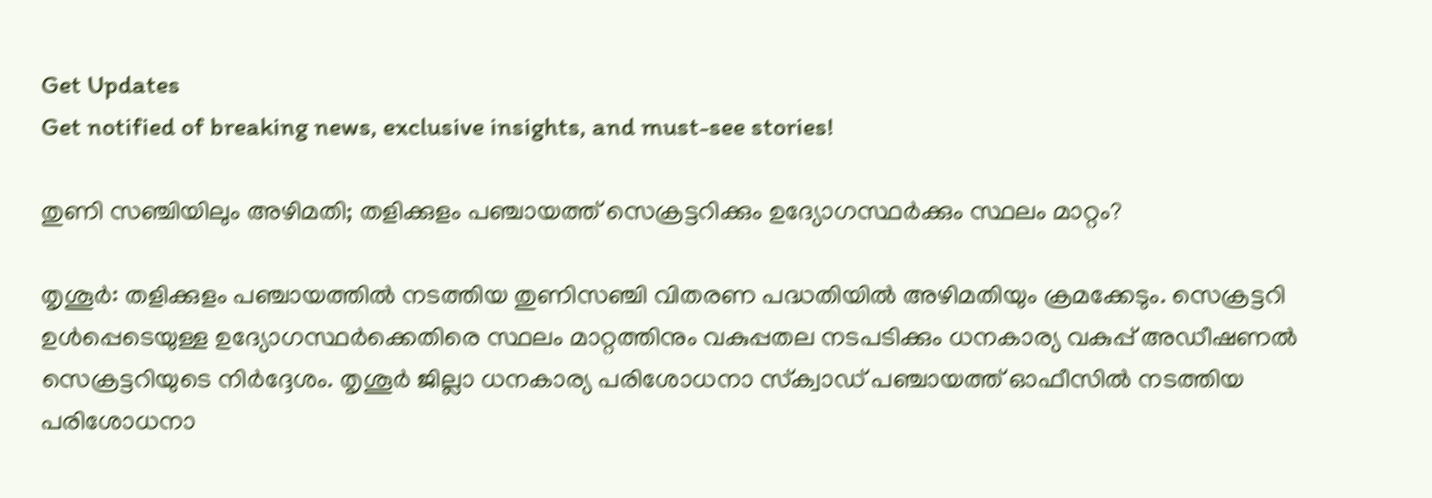Get Updates
Get notified of breaking news, exclusive insights, and must-see stories!

തുണി സഞ്ചിയിലും അഴിമതി; തളിക്കുളം പഞ്ചായത്ത് സെക്രട്ടറിക്കും ഉദ്യോഗസ്ഥർക്കും സ്ഥലം മാറ്റം?

തൃശൂര്‍: തളിക്കുളം പഞ്ചായത്തില്‍ നടത്തിയ തുണിസഞ്ചി വിതരണ പദ്ധതിയില്‍ അഴിമതിയും ക്രമക്കേടും. സെക്രട്ടറി ഉള്‍പ്പെടെയുള്ള ഉദ്യോഗസ്ഥര്‍ക്കെതിരെ സ്ഥലം മാറ്റത്തിനും വകുപ്പതല നടപടിക്കും ധനകാര്യ വകുപ്പ് അഡീഷണല്‍ സെക്രട്ടറിയുടെ നിര്‍ദ്ദേശം. തൃശൂര്‍ ജില്ലാ ധനകാര്യ പരിശോധനാ സ്‌ക്വാഡ് പഞ്ചായത്ത് ഓഫീസില്‍ നടത്തിയ പരിശോധനാ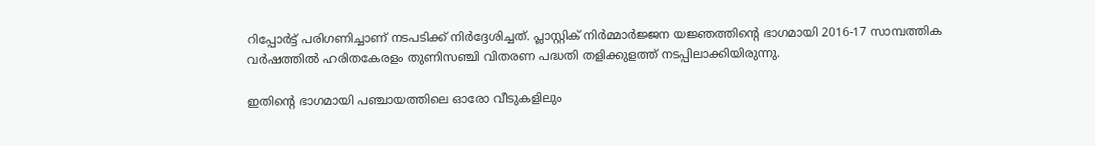റിപ്പോര്‍ട്ട് പരിഗണിച്ചാണ് നടപടിക്ക് നിര്‍ദ്ദേശിച്ചത്. പ്ലാസ്റ്റിക് നിര്‍മ്മാര്‍ജ്ജന യജ്ഞത്തിന്റെ ഭാഗമായി 2016-17 സാമ്പത്തിക വര്‍ഷത്തില്‍ ഹരിതകേരളം തുണിസഞ്ചി വിതരണ പദ്ധതി തളിക്കുളത്ത് നടപ്പിലാക്കിയിരുന്നു.

ഇതിന്റെ ഭാഗമായി പഞ്ചായത്തിലെ ഓരോ വീടുകളിലും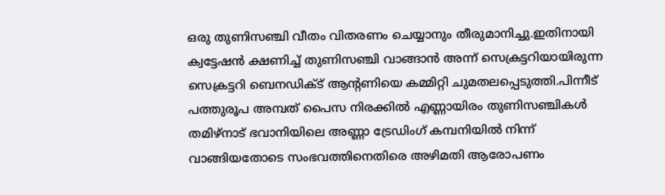ഒരു തുണിസഞ്ചി വീതം വിതരണം ചെയ്യാനും തീരുമാനിച്ചു.ഇതിനായി ക്വട്ടേഷന്‍ ക്ഷണിച്ച് തുണിസഞ്ചി വാങ്ങാന്‍ അന്ന് സെക്രട്ടറിയായിരുന്ന സെക്രട്ടറി ബെനഡിക്ട് ആന്റണിയെ കമ്മിറ്റി ചുമതലപ്പെടുത്തി.പിന്നീട് പത്തുരൂപ അമ്പത് പൈസ നിരക്കില്‍ എണ്ണായിരം തുണിസഞ്ചികള്‍ തമിഴ്‌നാട് ഭവാനിയിലെ അണ്ണാ ട്രേഡിംഗ് കമ്പനിയില്‍ നിന്ന് വാങ്ങിയതോടെ സംഭവത്തിനെതിരെ അഴിമതി ആരോപണം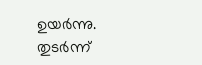ഉയര്‍ന്നു. തുടര്‍ന്ന്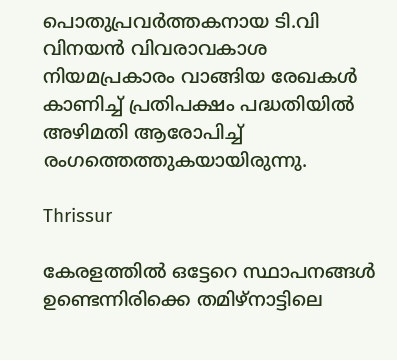പൊതുപ്രവര്‍ത്തകനായ ടി.വി വിനയന്‍ വിവരാവകാശ നിയമപ്രകാരം വാങ്ങിയ രേഖകള്‍ കാണിച്ച് പ്രതിപക്ഷം പദ്ധതിയില്‍ അഴിമതി ആരോപിച്ച് രംഗത്തെത്തുകയായിരുന്നു.

Thrissur

കേരളത്തില്‍ ഒട്ടേറെ സ്ഥാപനങ്ങള്‍ ഉണ്ടെന്നിരിക്കെ തമിഴ്‌നാട്ടിലെ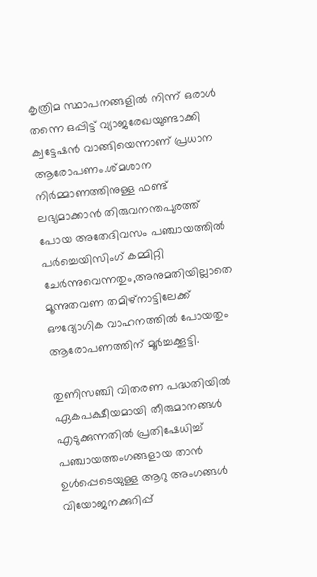കൃത്രിമ സ്ഥാപനങ്ങളില്‍ നിന്ന് ഒരാള്‍ തന്നെ ഒപ്പിട്ട് വ്യാജരേഖയുണ്ടാക്കി ക്വട്ടേഷന്‍ വാങ്ങിയെന്നാണ് പ്രധാന ആരോപണം.ശ്മശാന നിര്‍മ്മാണത്തിനുള്ള ഫണ്ട് ലഭ്യമാക്കാന്‍ തിരുവനന്തപുരത്ത് പോയ അതേദിവസം പഞ്ചായത്തില്‍ പര്‍ച്ചെയിസിംഗ് കമ്മിറ്റി ചേര്‍ന്നുവെന്നതും,അനുമതിയില്ലാതെ മൂന്നുതവണ തമിഴ്‌നാട്ടിലേക്ക് ഔദ്യോഗിക വാഹനത്തില്‍ പോയതും ആരോപണത്തിന് മൂര്‍ച്ചക്കൂട്ടി.

തുണിസഞ്ചി വിതരണ പദ്ധതിയില്‍ ഏകപക്ഷീയമായി തീരുമാനങ്ങള്‍ എടുക്കുന്നതില്‍ പ്രതിഷേധിച്ച് പഞ്ചായത്തംഗങ്ങളായ താന്‍ ഉള്‍പ്പെടെയുള്ള ആറു അംഗങ്ങള്‍ വിയോജനക്കുറിപ്പ്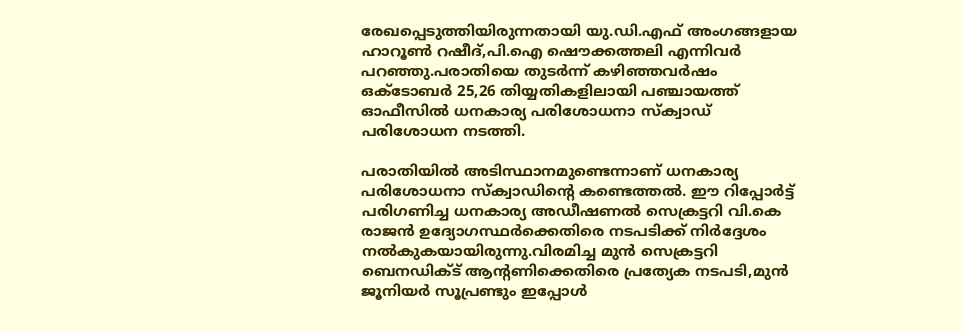രേഖപ്പെടുത്തിയിരുന്നതായി യു.ഡി.എഫ് അംഗങ്ങളായ ഹാറൂണ്‍ റഷീദ്,പി.ഐ ഷൌക്കത്തലി എന്നിവര്‍ പറഞ്ഞു.പരാതിയെ തുടര്‍ന്ന് കഴിഞ്ഞവര്‍ഷം ഒക്ടോബര്‍ 25,26 തിയ്യതികളിലായി പഞ്ചായത്ത് ഓഫീസില്‍ ധനകാര്യ പരിശോധനാ സ്‌ക്വാഡ് പരിശോധന നടത്തി.

പരാതിയില്‍ അടിസ്ഥാനമുണ്ടെന്നാണ് ധനകാര്യ പരിശോധനാ സ്‌ക്വാഡിന്റെ കണ്ടെത്തല്‍. ഈ റിപ്പോര്‍ട്ട് പരിഗണിച്ച ധനകാര്യ അഡീഷണല്‍ സെക്രട്ടറി വി.കെ രാജന്‍ ഉദ്യോഗസ്ഥര്‍ക്കെതിരെ നടപടിക്ക് നിര്‍ദ്ദേശം നല്‍കുകയായിരുന്നു.വിരമിച്ച മുന്‍ സെക്രട്ടറി ബെനഡിക്ട് ആന്റണിക്കെതിരെ പ്രത്യേക നടപടി,മുന്‍ ജൂനിയര്‍ സൂപ്രണ്ടും ഇപ്പോള്‍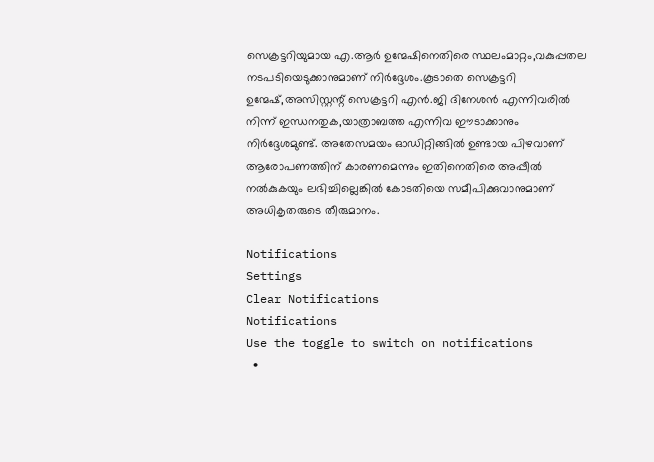സെക്രട്ടറിയുമായ എ.ആര്‍ ഉന്മേഷിനെതിരെ സ്ഥലംമാറ്റം,വകുപ്പതല നടപടിയെടുക്കാനുമാണ് നിര്‍ദ്ദേശം.കൂടാതെ സെക്രട്ടറി ഉന്മേഷ്,അസിസ്റ്റന്റ് സെക്രട്ടറി എന്‍.ജി ദിനേശന്‍ എന്നിവരില്‍ നിന്ന് ഇന്ധനതുക,യാത്രാബത്ത എന്നിവ ഈടാക്കാനും നിര്‍ദ്ദേശമുണ്ട്. അതേസമയം ഓഡിറ്റിങ്ങില്‍ ഉണ്ടായ പിഴവാണ് ആരോപണത്തിന് കാരണമെന്നും ഇതിനെതിരെ അപ്പീല്‍ നല്‍കുകയും ലഭിച്ചില്ലെങ്കില്‍ കോടതിയെ സമീപിക്കുവാനുമാണ് അധികൃതരുടെ തീരുമാനം.

Notifications
Settings
Clear Notifications
Notifications
Use the toggle to switch on notifications
  •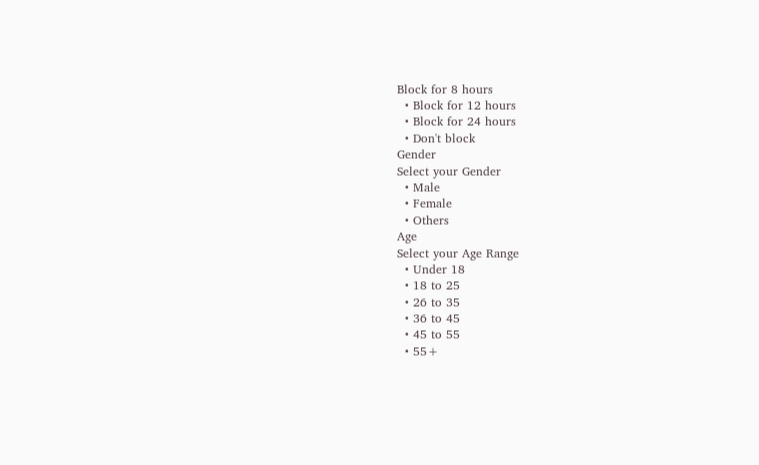Block for 8 hours
  • Block for 12 hours
  • Block for 24 hours
  • Don't block
Gender
Select your Gender
  • Male
  • Female
  • Others
Age
Select your Age Range
  • Under 18
  • 18 to 25
  • 26 to 35
  • 36 to 45
  • 45 to 55
  • 55+